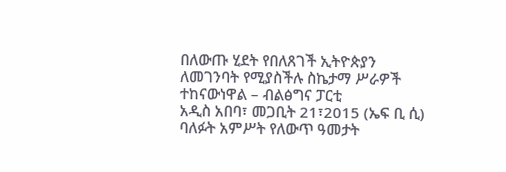በለውጡ ሂደት የበለጸገች ኢትዮጵያን ለመገንባት የሚያስችሉ ስኬታማ ሥራዎች ተከናውነዋል – ብልፅግና ፓርቲ
አዲስ አበባ፣ መጋቢት 21፣2015 (ኤፍ ቢ ሲ) ባለፉት አምሥት የለውጥ ዓመታት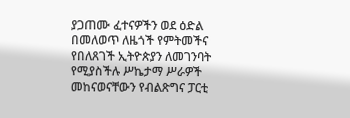ያጋጠሙ ፈተናዎችን ወደ ዕድል በመለወጥ ለዜጎች የምትመችና የበለጸገች ኢትዮጵያን ለመገንባት የሚያስችሉ ሥኬታማ ሥራዎች መከናወናቸውን የብልጽግና ፓርቲ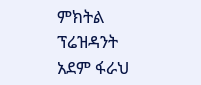ምክትል ፕሬዝዳንት አደም ፋራህ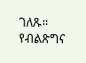ገለጹ።
የብልጽግና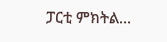ፓርቲ ምክትል…